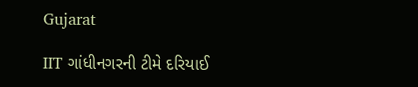Gujarat

IIT ગાંધીનગરની ટીમે દરિયાઈ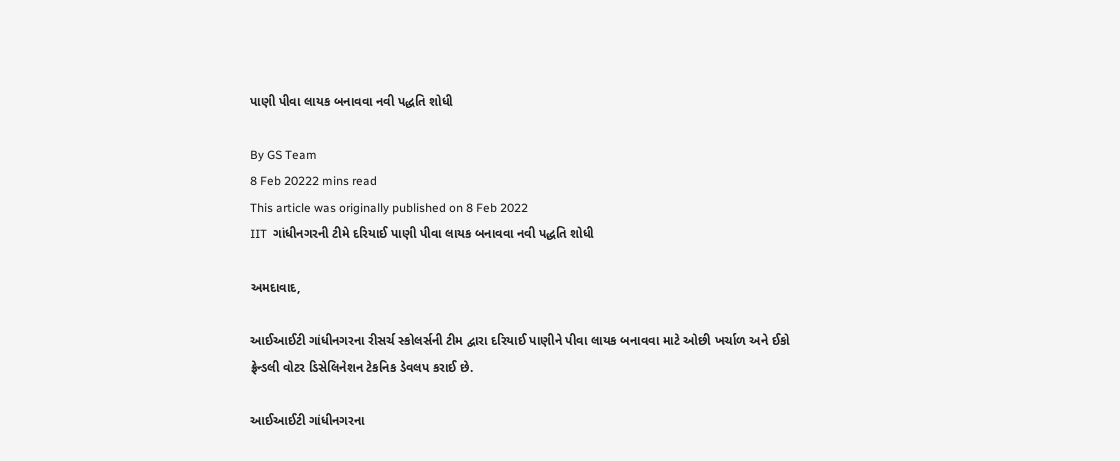પાણી પીવા લાયક બનાવવા નવી પદ્ધતિ શોધી

By GS Team
8 Feb 20222 mins read
This article was originally published on 8 Feb 2022
IIT  ગાંધીનગરની ટીમે દરિયાઈ પાણી પીવા લાયક બનાવવા નવી પદ્ધતિ શોધી

અમદાવાદ,

આઈઆઈટી ગાંધીનગરના રીસર્ચ સ્કોલર્સની ટીમ દ્વારા દરિયાઈ પાણીને પીવા લાયક બનાવવા માટે ઓછી ખર્ચાળ અને ઈકો ફ્રેન્ડલી વોટર ડિસેલિનેશન ટેકનિક ડેવલપ કરાઈ છે.

આઈઆઈટી ગાંધીનગરના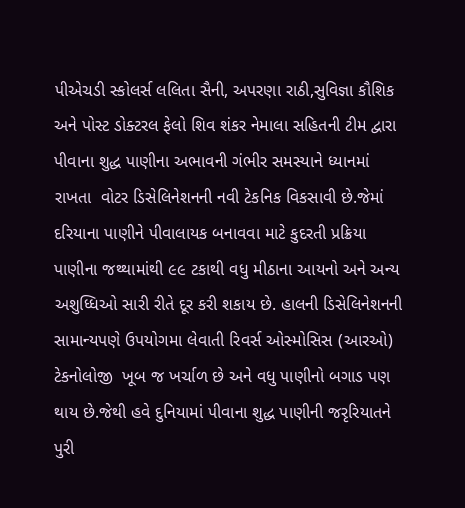પીએચડી સ્કોલર્સ લલિતા સૈની, અપરણા રાઠી,સુવિજ્ઞા કૌશિક અને પોસ્ટ ડોક્ટરલ ફેલો શિવ શંકર નેમાલા સહિતની ટીમ દ્વારા પીવાના શુદ્ધ પાણીના અભાવની ગંભીર સમસ્યાને ધ્યાનમાં રાખતા  વોટર ડિસેલિનેશનની નવી ટેકનિક વિકસાવી છે.જેમાં દરિયાના પાણીને પીવાલાયક બનાવવા માટે કુદરતી પ્રક્રિયા પાણીના જથ્થામાંથી ૯૯ ટકાથી વધુ મીઠાના આયનો અને અન્ય અશુધ્ધિઓ સારી રીતે દૂર કરી શકાય છે. હાલની ડિસેલિનેશનની સામાન્યપણે ઉપયોગમા લેવાતી રિવર્સ ઓસ્મોસિસ (આરઓ) ટેકનોલોજી  ખૂબ જ ખર્ચાળ છે અને વધુ પાણીનો બગાડ પણ થાય છે.જેથી હવે દુનિયામાં પીવાના શુદ્ધ પાણીની જરૃરિયાતને પુરી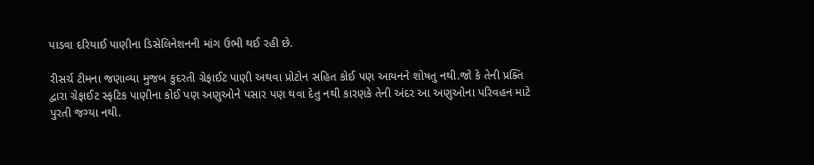પાડવા દરિયાઈ પાણીના ડિસેલિનેશનની માંગ ઉભી થઈ રહી છે.

રીસર્ચ ટીમના જણાવ્યા મુજબ કુદરતી ગ્રેફાઈટ પાણી અથવા પ્રોટોન સહિત કોઈ પણ આયનને શોષતુ નથી.જો કે તેની પ્રક્તિ દ્વારા ગ્રેફાઈટ સ્ફટિક પાણીના કોઈ પણ અણુઓને પસાર પણ થવા દેતુ નથી કારણકે તેની અંદર આ અણુઓના પરિવહન માટે પુરતી જગ્યા નથી.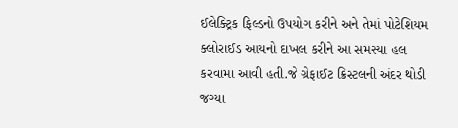ઈલેક્ટ્રિક ફિલ્ડનો ઉપયોગ કરીને અને તેમાં પોટેશિયમ ક્લોરાઈડ આયનો દાખલ કરીને આ સમસ્યા હલ કરવામા આવી હતી.જે ગ્રેફાઈટ ક્રિસ્ટલની અંદર થોડી જગ્યા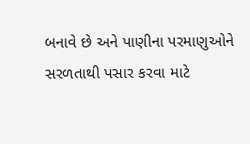બનાવે છે અને પાણીના પરમાણુઓને સરળતાથી પસાર કરવા માટે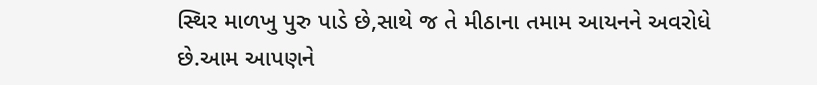સ્થિર માળખુ પુરુ પાડે છે,સાથે જ તે મીઠાના તમામ આયનને અવરોધે છે.આમ આપણને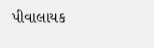પીવાલાયક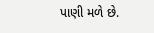પાણી મળે છે.